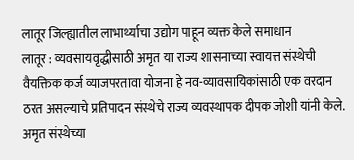लातूर जिल्ह्यातील लाभार्थ्याचा उद्योग पाहून व्यक्त केले समाधान
लातूर : व्यवसायवृद्धीसाठी अमृत या राज्य शासनाच्या स्वायत्त संस्थेची वैयक्तिक कर्ज व्याजपरतावा योजना हे नव-व्यावसायिकांसाठी एक वरदान ठरत असल्याचे प्रतिपादन संस्थेचे राज्य व्यवस्थापक दीपक जोशी यांनी केले. अमृत संस्थेच्या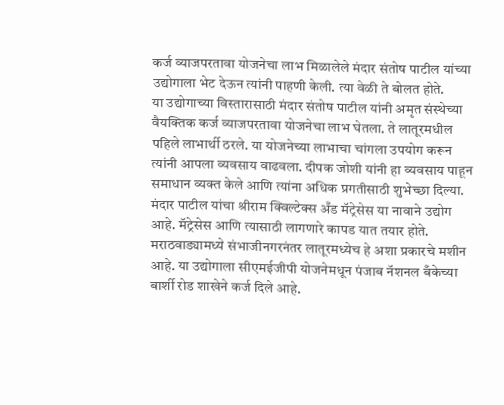कर्ज व्याजपरतावा योजनेचा लाभ मिळालेले मंदार संतोष पाटील यांच्या उद्योगाला भेट देऊन त्यांनी पाहणी केली. त्या वेळी ते बोलत होते.
या उद्योगाच्या विस्तारासाठी मंदार संतोष पाटील यांनी अमृत संस्थेच्या वैयक्तिक कर्ज व्याजपरतावा योजनेचा लाभ घेतला. ते लातूरमधील पहिले लाभार्थी ठरले. या योजनेच्या लाभाचा चांगला उपयोग करून त्यांनी आपला व्यवसाय वाढवला. दीपक जोशी यांनी हा व्यवसाय पाहून समाधान व्यक्त केले आणि त्यांना अधिक प्रगतीसाठी शुभेच्छा दिल्या.
मंदार पाटील यांचा श्रीराम क्विल्टेक्स अँड मॅट्रेसेस या नावाने उद्योग आहे. मॅट्रेसेस आणि त्यासाठी लागणारे कापड यात तयार होते. मराठवाड्यामध्ये संभाजीनगरनंतर लातूरमध्येच हे अशा प्रकारचे मशीन आहे. या उद्योगाला सीएमईजीपी योजनेमधून पंजाब नॅशनल बँकेच्या बार्शी रोड शाखेने कर्ज दिले आहे.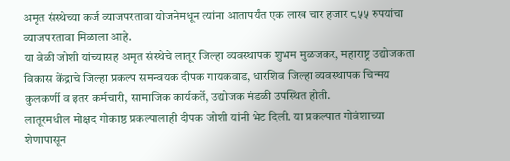अमृत संस्थेच्या कर्ज व्याजपरतावा योजनेमधून त्यांना आतापर्यंत एक लाख चार हजार ८५५ रुपयांचा व्याजपरतावा मिळाला आहे.
या वेळी जोशी यांच्यासह अमृत संस्थेचे लातूर जिल्हा व्यवस्थापक शुभम मुळजकर, महाराष्ट्र उद्योजकता विकास केंद्राचे जिल्हा प्रकल्प समन्वयक दीपक गायकवाड, धारशिव जिल्हा व्यवस्थापक चिन्मय कुलकर्णी व इतर कर्मचारी, सामाजिक कार्यकर्ते, उद्योजक मंडळी उपस्थित होती.
लातूरमधील मोक्षद गोकाष्ठ प्रकल्पालाही दीपक जोशी यांनी भेट दिली. या प्रकल्पात गोवंशाच्या शेणापासून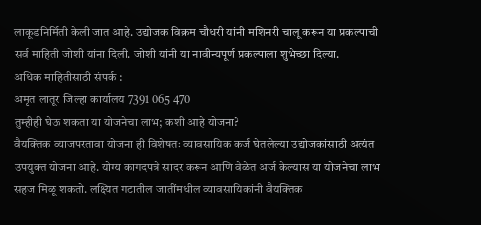लाकूडनिर्मिती केली जात आहे. उद्योजक विक्रम चौधरी यांनी मशिनरी चालू करून या प्रकल्पाची सर्व माहिती जोशी यांना दिली. जोशी यांनी या नावीन्यपूर्ण प्रकल्पाला शुभेच्छा दिल्या.
अधिक माहितीसाठी संपर्क :
अमृत लातूर जिल्हा कार्यालय 7391 065 470
तुम्हीही घेऊ शकता या योजनेचा लाभ; कशी आहे योजना?
वैयक्तिक व्याजपरतावा योजना ही विशेषतः व्यावसायिक कर्ज घेतलेल्या उद्योजकांसाठी अत्यंत उपयुक्त योजना आहे. योग्य कागदपत्रे सादर करून आणि वेळेत अर्ज केल्यास या योजनेचा लाभ सहज मिळू शकतो. लक्ष्यित गटातील जातींमधील व्यावसायिकांनी वैयक्तिक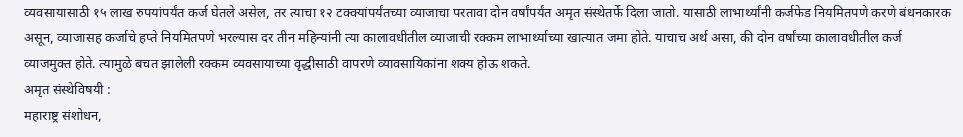व्यवसायासाठी १५ लाख रुपयांपर्यंत कर्ज घेतले असेल, तर त्याचा १२ टक्क्यांपर्यंतच्या व्याजाचा परतावा दोन वर्षांपर्यंत अमृत संस्थेतर्फे दिला जातो. यासाठी लाभार्थ्यांनी कर्जफेड नियमितपणे करणे बंधनकारक असून, व्याजासह कर्जाचे हप्ते नियमितपणे भरल्यास दर तीन महिन्यांनी त्या कालावधीतील व्याजाची रक्कम लाभार्थ्याच्या खात्यात जमा होते. याचाच अर्थ असा, की दोन वर्षांच्या कालावधीतील कर्ज व्याजमुक्त होते. त्यामुळे बचत झालेली रक्कम व्यवसायाच्या वृद्धीसाठी वापरणे व्यावसायिकांना शक्य होऊ शकते.
अमृत संस्थेविषयी :
महाराष्ट्र संशोधन,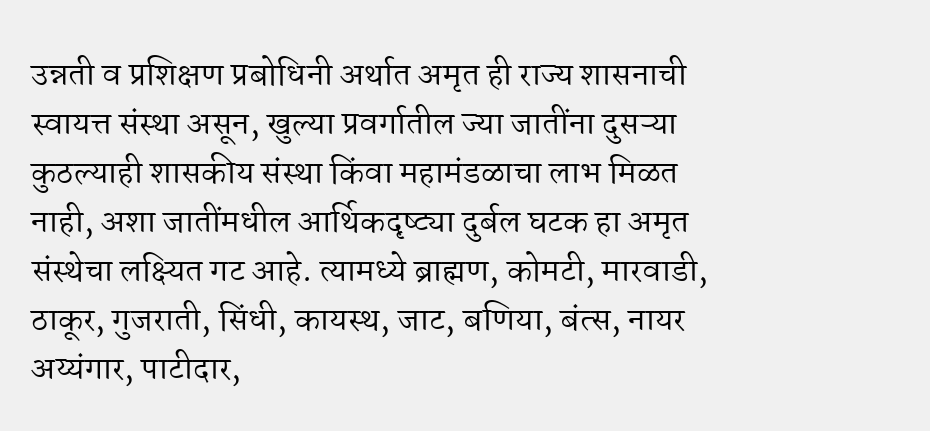उन्नती व प्रशिक्षण प्रबोधिनी अर्थात अमृत ही राज्य शासनाची स्वायत्त संस्था असून, खुल्या प्रवर्गातील ज्या जातींना दुसऱ्या कुठल्याही शासकीय संस्था किंवा महामंडळाचा लाभ मिळत नाही, अशा जातींमधील आर्थिकदृष्ट्या दुर्बल घटक हा अमृत संस्थेचा लक्ष्यित गट आहे. त्यामध्ये ब्राह्मण, कोमटी, मारवाडी, ठाकूर, गुजराती, सिंधी, कायस्थ, जाट, बणिया, बंत्स, नायर अय्यंगार, पाटीदार,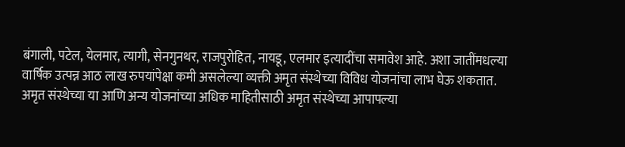बंगाली, पटेल, येलमार, त्यागी, सेनगुनथर, राजपुरोहित, नायडू, एलमार इत्यादींचा समावेश आहे. अशा जातींमधल्या वार्षिक उत्पन्न आठ लाख रुपयांपेक्षा कमी असलेल्या व्यक्ती अमृत संस्थेच्या विविध योजनांचा लाभ घेऊ शकतात.
अमृत संस्थेच्या या आणि अन्य योजनांच्या अधिक माहितीसाठी अमृत संस्थेच्या आपापल्या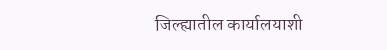जिल्ह्यातील कार्यालयाशी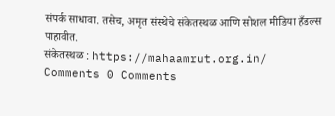संपर्क साधावा. तसेच, अमृत संस्थेचे संकेतस्थळ आणि सोशल मीडिया हँडल्स पाहावीत.
संकेतस्थळ : https://mahaamrut.org.in/
Comments 0 Comments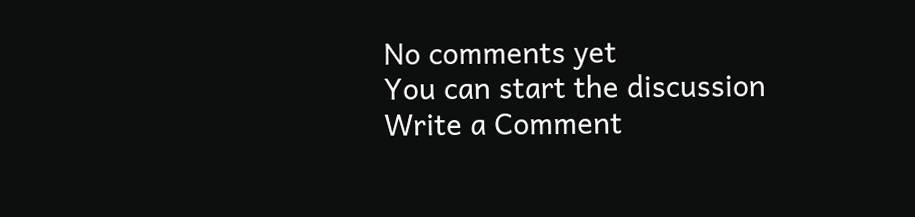No comments yet
You can start the discussion
Write a Comment